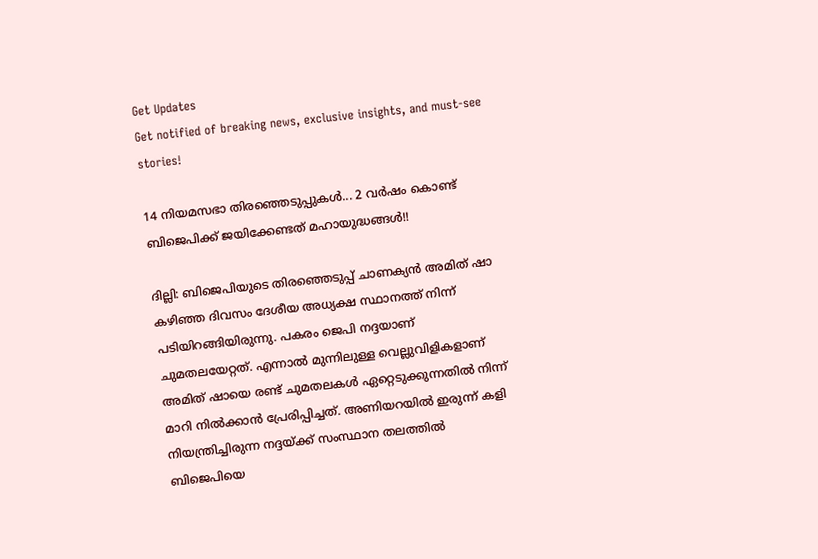Get Updates
Get notified of breaking news, exclusive insights, and must-see stories!

14 നിയമസഭാ തിരഞ്ഞെടുപ്പുകള്‍... 2 വര്‍ഷം കൊണ്ട് ബിജെപിക്ക് ജയിക്കേണ്ടത് മഹായുദ്ധങ്ങള്‍!!

ദില്ലി: ബിജെപിയുടെ തിരഞ്ഞെടുപ്പ് ചാണക്യന്‍ അമിത് ഷാ കഴിഞ്ഞ ദിവസം ദേശീയ അധ്യക്ഷ സ്ഥാനത്ത് നിന്ന് പടിയിറങ്ങിയിരുന്നു. പകരം ജെപി നദ്ദയാണ് ചുമതലയേറ്റത്. എന്നാല്‍ മുന്നിലുള്ള വെല്ലുവിളികളാണ് അമിത് ഷായെ രണ്ട് ചുമതലകള്‍ ഏറ്റെടുക്കുന്നതില്‍ നിന്ന് മാറി നില്‍ക്കാന്‍ പ്രേരിപ്പിച്ചത്. അണിയറയില്‍ ഇരുന്ന് കളി നിയന്ത്രിച്ചിരുന്ന നദ്ദയ്ക്ക് സംസ്ഥാന തലത്തില്‍ ബിജെപിയെ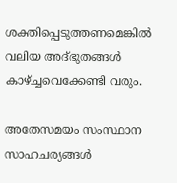ശക്തിപ്പെടുത്തണമെങ്കില്‍ വലിയ അദ്ഭുതങ്ങള്‍ കാഴ്ച്ചവെക്കേണ്ടി വരും.

അതേസമയം സംസ്ഥാന സാഹചര്യങ്ങള്‍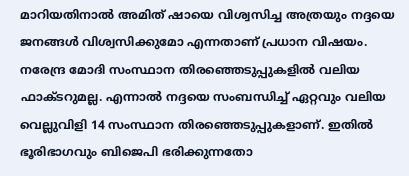മാറിയതിനാല്‍ അമിത് ഷായെ വിശ്വസിച്ച അത്രയും നദ്ദയെ ജനങ്ങള്‍ വിശ്വസിക്കുമോ എന്നതാണ് പ്രധാന വിഷയം. നരേന്ദ്ര മോദി സംസ്ഥാന തിരഞ്ഞെടുപ്പുകളില്‍ വലിയ ഫാക്ടറുമല്ല. എന്നാല്‍ നദ്ദയെ സംബന്ധിച്ച് ഏറ്റവും വലിയ വെല്ലുവിളി 14 സംസ്ഥാന തിരഞ്ഞെടുപ്പുകളാണ്. ഇതില്‍ ഭൂരിഭാഗവും ബിജെപി ഭരിക്കുന്നതോ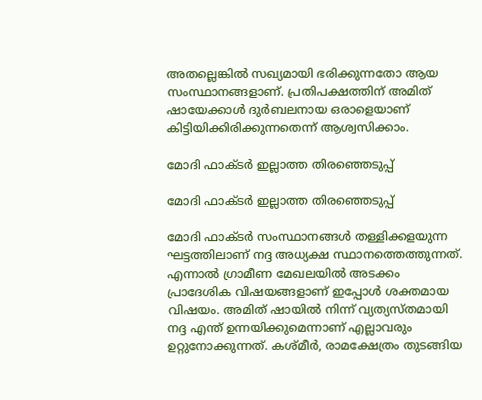അതല്ലെങ്കില്‍ സഖ്യമായി ഭരിക്കുന്നതോ ആയ സംസ്ഥാനങ്ങളാണ്. പ്രതിപക്ഷത്തിന് അമിത് ഷായേക്കാള്‍ ദുര്‍ബലനായ ഒരാളെയാണ് കിട്ടിയിക്കിരിക്കുന്നതെന്ന് ആശ്വസിക്കാം.

മോദി ഫാക്ടര്‍ ഇല്ലാത്ത തിരഞ്ഞെടുപ്പ്

മോദി ഫാക്ടര്‍ ഇല്ലാത്ത തിരഞ്ഞെടുപ്പ്

മോദി ഫാക്ടര്‍ സംസ്ഥാനങ്ങള്‍ തള്ളിക്കളയുന്ന ഘട്ടത്തിലാണ് നദ്ദ അധ്യക്ഷ സ്ഥാനത്തെത്തുന്നത്. എന്നാല്‍ ഗ്രാമീണ മേഖലയില്‍ അടക്കം പ്രാദേശിക വിഷയങ്ങളാണ് ഇപ്പോള്‍ ശക്തമായ വിഷയം. അമിത് ഷായില്‍ നിന്ന് വ്യത്യസ്തമായി നദ്ദ എന്ത് ഉന്നയിക്കുമെന്നാണ് എല്ലാവരും ഉറ്റുനോക്കുന്നത്. കശ്മീര്‍, രാമക്ഷേത്രം തുടങ്ങിയ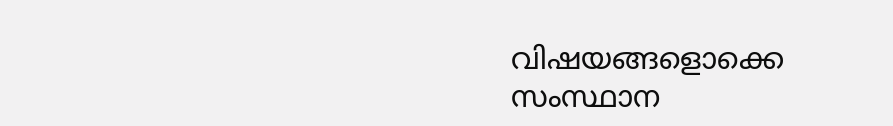വിഷയങ്ങളൊക്കെ സംസ്ഥാന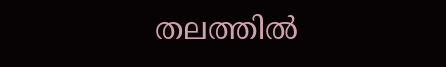തലത്തില്‍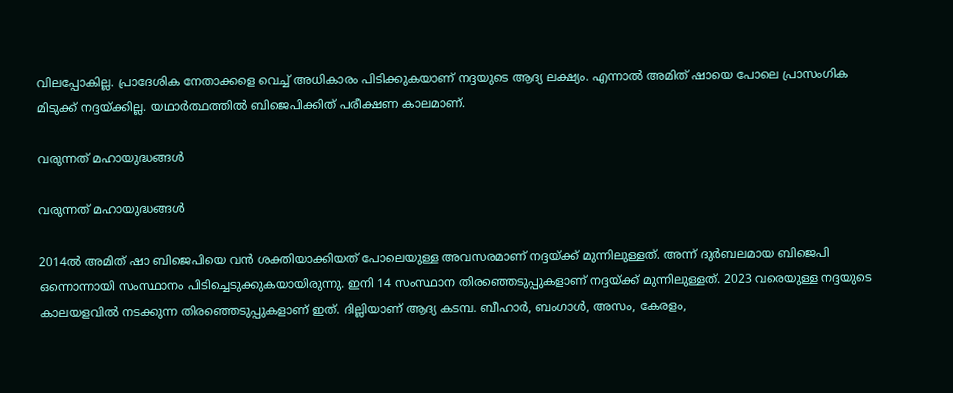വിലപ്പോകില്ല. പ്രാദേശിക നേതാക്കളെ വെച്ച് അധികാരം പിടിക്കുകയാണ് നദ്ദയുടെ ആദ്യ ലക്ഷ്യം. എന്നാല്‍ അമിത് ഷായെ പോലെ പ്രാസംഗിക മിടുക്ക് നദ്ദയ്ക്കില്ല. യഥാര്‍ത്ഥത്തില്‍ ബിജെപിക്കിത് പരീക്ഷണ കാലമാണ്.

വരുന്നത് മഹായുദ്ധങ്ങള്‍

വരുന്നത് മഹായുദ്ധങ്ങള്‍

2014ല്‍ അമിത് ഷാ ബിജെപിയെ വന്‍ ശക്തിയാക്കിയത് പോലെയുള്ള അവസരമാണ് നദ്ദയ്ക്ക് മുന്നിലുള്ളത്. അന്ന് ദുര്‍ബലമായ ബിജെപി ഒന്നൊന്നായി സംസ്ഥാനം പിടിച്ചെടുക്കുകയായിരുന്നു. ഇനി 14 സംസ്ഥാന തിരഞ്ഞെടുപ്പുകളാണ് നദ്ദയ്ക്ക് മുന്നിലുള്ളത്. 2023 വരെയുള്ള നദ്ദയുടെ കാലയളവില്‍ നടക്കുന്ന തിരഞ്ഞെടുപ്പുകളാണ് ഇത്. ദില്ലിയാണ് ആദ്യ കടമ്പ. ബീഹാര്‍, ബംഗാള്‍, അസം, കേരളം,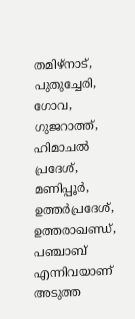തമിഴ്‌നാട്, പുതുച്ചേരി, ഗോവ, ഗുജറാത്ത്, ഹിമാചല്‍ പ്രദേശ്, മണിപ്പൂര്‍, ഉത്തര്‍പ്രദേശ്, ഉത്തരാഖണ്ഡ്, പഞ്ചാബ് എന്നിവയാണ് അടുത്ത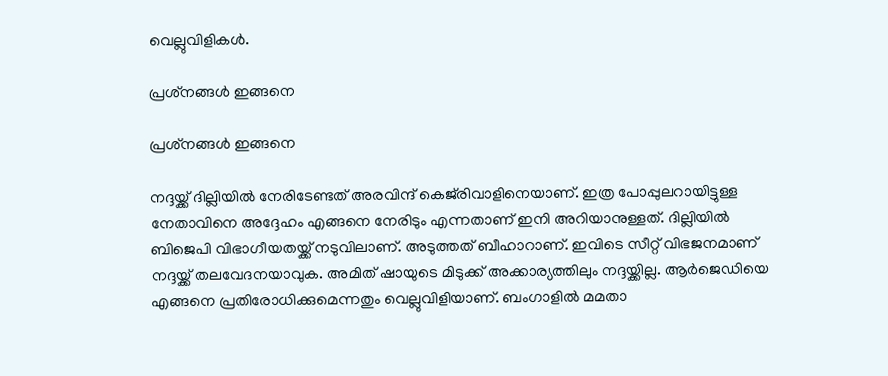വെല്ലുവിളികള്‍.

പ്രശ്‌നങ്ങള്‍ ഇങ്ങനെ

പ്രശ്‌നങ്ങള്‍ ഇങ്ങനെ

നദ്ദയ്ക്ക് ദില്ലിയില്‍ നേരിടേണ്ടത് അരവിന്ദ് കെജ്‌രിവാളിനെയാണ്. ഇത്ര പോപ്പുലറായിട്ടുള്ള നേതാവിനെ അദ്ദേഹം എങ്ങനെ നേരിടും എന്നതാണ് ഇനി അറിയാനുള്ളത്. ദില്ലിയില്‍ ബിജെപി വിഭാഗീയതയ്ക്ക് നടുവിലാണ്. അടുത്തത് ബീഹാറാണ്. ഇവിടെ സീറ്റ് വിഭജനമാണ് നദ്ദയ്ക്ക് തലവേദനയാവുക. അമിത് ഷായുടെ മിടുക്ക് അക്കാര്യത്തിലും നദ്ദയ്ക്കില്ല. ആര്‍ജെഡിയെ എങ്ങനെ പ്രതിരോധിക്കുമെന്നതും വെല്ലുവിളിയാണ്. ബംഗാളില്‍ മമതാ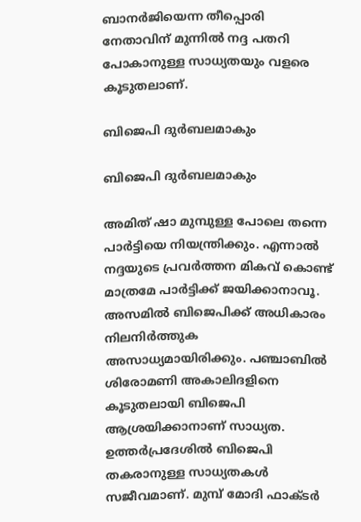ബാനര്‍ജിയെന്ന തീപ്പൊരി നേതാവിന് മുന്നില്‍ നദ്ദ പതറി പോകാനുള്ള സാധ്യതയും വളരെ കൂടുതലാണ്.

ബിജെപി ദുര്‍ബലമാകും

ബിജെപി ദുര്‍ബലമാകും

അമിത് ഷാ മുമ്പുള്ള പോലെ തന്നെ പാര്‍ട്ടിയെ നിയന്ത്രിക്കും. എന്നാല്‍ നദ്ദയുടെ പ്രവര്‍ത്തന മികവ് കൊണ്ട് മാത്രമേ പാര്‍ട്ടിക്ക് ജയിക്കാനാവൂ. അസമില്‍ ബിജെപിക്ക് അധികാരം നിലനിര്‍ത്തുക അസാധ്യമായിരിക്കും. പഞ്ചാബില്‍ ശിരോമണി അകാലിദളിനെ കൂടുതലായി ബിജെപി ആശ്രയിക്കാനാണ് സാധ്യത. ഉത്തര്‍പ്രദേശില്‍ ബിജെപി തകരാനുള്ള സാധ്യതകള്‍ സജീവമാണ്. മുമ്പ് മോദി ഫാക്ടര്‍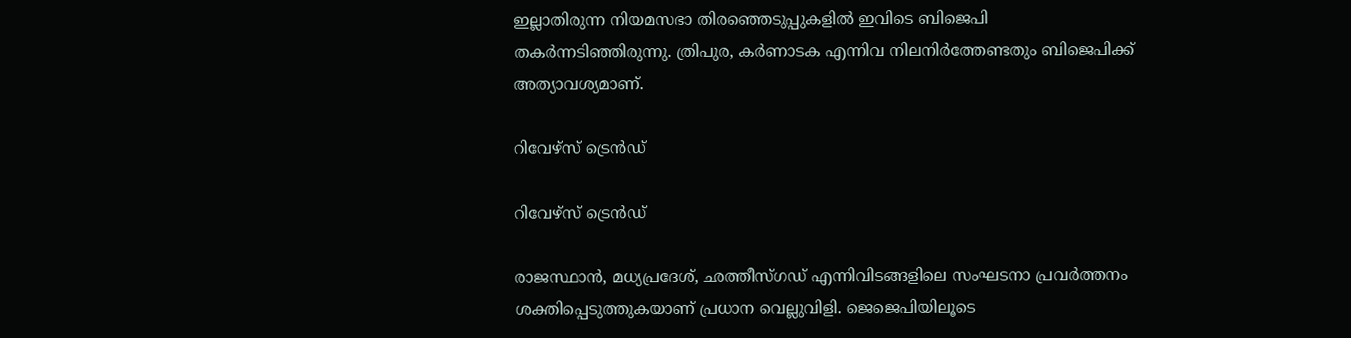ഇല്ലാതിരുന്ന നിയമസഭാ തിരഞ്ഞെടുപ്പുകളില്‍ ഇവിടെ ബിജെപി തകര്‍ന്നടിഞ്ഞിരുന്നു. ത്രിപുര, കര്‍ണാടക എന്നിവ നിലനിര്‍ത്തേണ്ടതും ബിജെപിക്ക് അത്യാവശ്യമാണ്.

റിവേഴ്‌സ് ട്രെന്‍ഡ്

റിവേഴ്‌സ് ട്രെന്‍ഡ്

രാജസ്ഥാന്‍, മധ്യപ്രദേശ്, ഛത്തീസ്ഗഡ് എന്നിവിടങ്ങളിലെ സംഘടനാ പ്രവര്‍ത്തനം ശക്തിപ്പെടുത്തുകയാണ് പ്രധാന വെല്ലുവിളി. ജെജെപിയിലൂടെ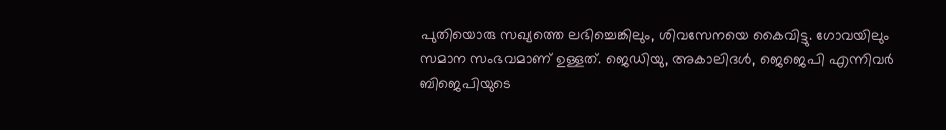പുതിയൊരു സഖ്യത്തെ ലഭിച്ചെങ്കിലും, ശിവസേനയെ കൈവിട്ടു. ഗോവയിലും സമാന സംഭവമാണ് ഉള്ളത്. ജെഡിയു, അകാലിദള്‍, ജെജെപി എന്നിവര്‍ ബിജെപിയുടെ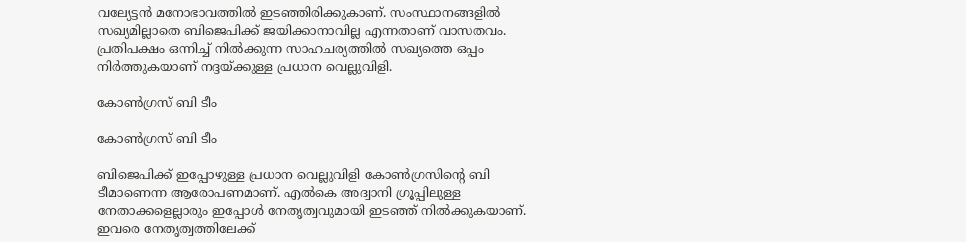വല്യേട്ടന്‍ മനോഭാവത്തില്‍ ഇടഞ്ഞിരിക്കുകാണ്. സംസ്ഥാനങ്ങളില്‍ സഖ്യമില്ലാതെ ബിജെപിക്ക് ജയിക്കാനാവില്ല എന്നതാണ് വാസതവം. പ്രതിപക്ഷം ഒന്നിച്ച് നില്‍ക്കുന്ന സാഹചര്യത്തില്‍ സഖ്യത്തെ ഒപ്പം നിര്‍ത്തുകയാണ് നദ്ദയ്ക്കുള്ള പ്രധാന വെല്ലുവിളി.

കോണ്‍ഗ്രസ് ബി ടീം

കോണ്‍ഗ്രസ് ബി ടീം

ബിജെപിക്ക് ഇപ്പോഴുള്ള പ്രധാന വെല്ലുവിളി കോണ്‍ഗ്രസിന്റെ ബി ടീമാണെന്ന ആരോപണമാണ്. എല്‍കെ അദ്വാനി ഗ്രൂപ്പിലുള്ള നേതാക്കളെല്ലാരും ഇപ്പോള്‍ നേതൃത്വവുമായി ഇടഞ്ഞ് നില്‍ക്കുകയാണ്. ഇവരെ നേതൃത്വത്തിലേക്ക്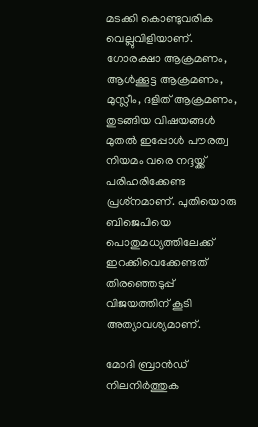മടക്കി കൊണ്ടുവരിക വെല്ലുവിളിയാണ്. ഗോരക്ഷാ ആക്രമണം, ആള്‍ക്കൂട്ട ആക്രമണം, മുസ്ലീം, ദളിത് ആക്രമണം, തുടങ്ങിയ വിഷയങ്ങള്‍ മുതല്‍ ഇപ്പോള്‍ പൗരത്വ നിയമം വരെ നദ്ദയ്ക്ക് പരിഹരിക്കേണ്ട പ്രശ്‌നമാണ്. പുതിയൊരു ബിജെപിയെ പൊതുമധ്യത്തിലേക്ക് ഇറക്കിവെക്കേണ്ടത് തിരഞ്ഞെടുപ്പ് വിജയത്തിന് കൂടി അത്യാവശ്യമാണ്.

മോദി ബ്രാന്‍ഡ് നിലനിര്‍ത്തുക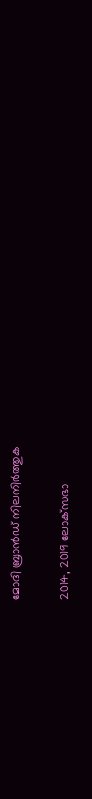മോദി ബ്രാന്‍ഡ് നിലനിര്‍ത്തുക

2014, 2019 ലോക്‌സഭാ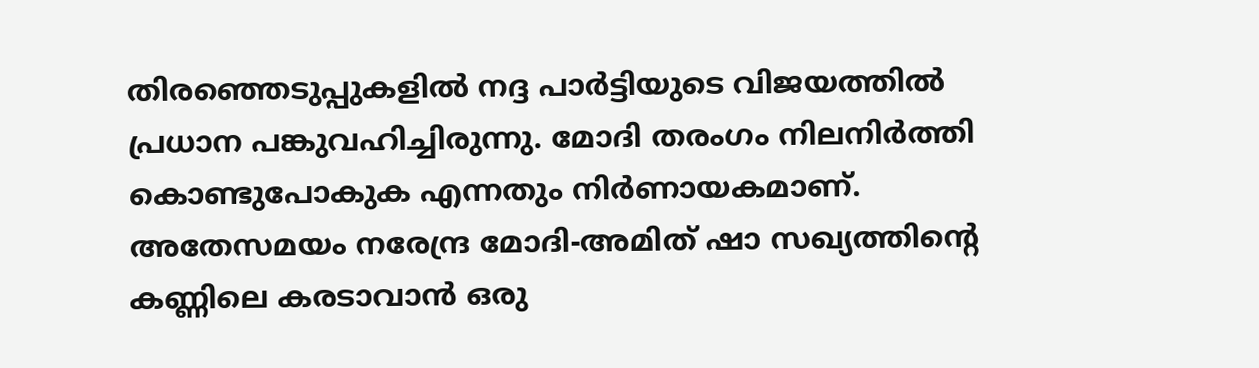തിരഞ്ഞെടുപ്പുകളില്‍ നദ്ദ പാര്‍ട്ടിയുടെ വിജയത്തില്‍ പ്രധാന പങ്കുവഹിച്ചിരുന്നു. മോദി തരംഗം നിലനിര്‍ത്തി കൊണ്ടുപോകുക എന്നതും നിര്‍ണായകമാണ്. അതേസമയം നരേന്ദ്ര മോദി-അമിത് ഷാ സഖ്യത്തിന്റെ കണ്ണിലെ കരടാവാന്‍ ഒരു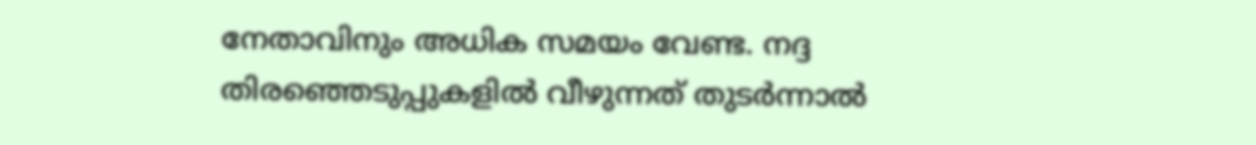നേതാവിനും അധിക സമയം വേണ്ട. നദ്ദ തിരഞ്ഞെടുപ്പുകളില്‍ വീഴുന്നത് തുടര്‍ന്നാല്‍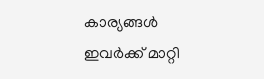കാര്യങ്ങള്‍ ഇവര്‍ക്ക് മാറ്റി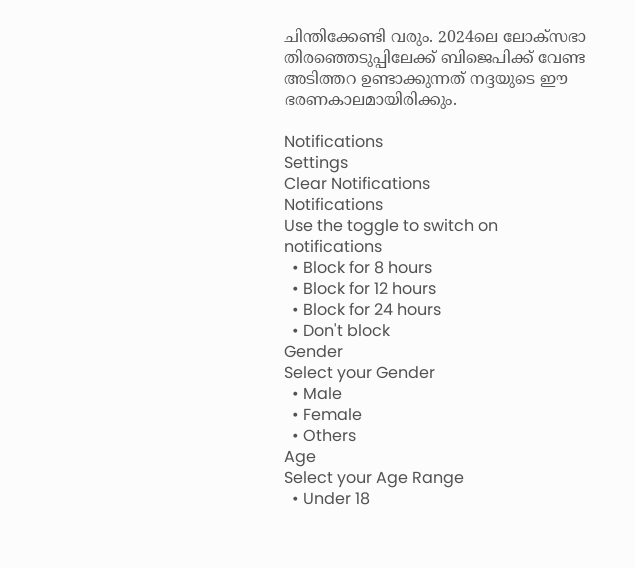ചിന്തിക്കേണ്ടി വരും. 2024ലെ ലോക്‌സഭാ തിരഞ്ഞെടുപ്പിലേക്ക് ബിജെപിക്ക് വേണ്ട അടിത്തറ ഉണ്ടാക്കുന്നത് നദ്ദയുടെ ഈ ഭരണകാലമായിരിക്കും.

Notifications
Settings
Clear Notifications
Notifications
Use the toggle to switch on notifications
  • Block for 8 hours
  • Block for 12 hours
  • Block for 24 hours
  • Don't block
Gender
Select your Gender
  • Male
  • Female
  • Others
Age
Select your Age Range
  • Under 18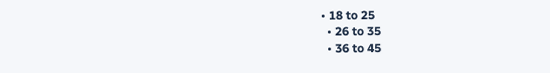• 18 to 25
  • 26 to 35
  • 36 to 45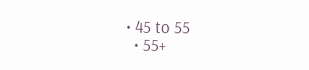• 45 to 55
  • 55+